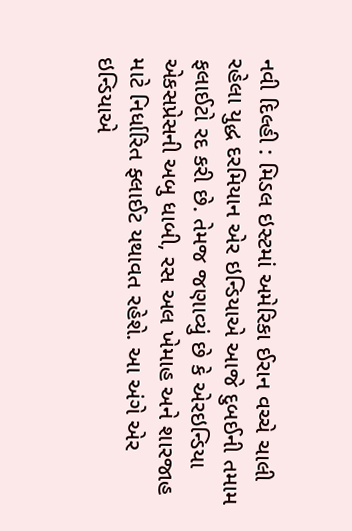નવી દિલ્હી : મિડલ ઇસ્ટમાં અમેરિકા ઈરાન વચ્ચે ચાલી રહેલા યુદ્ધ દરમિયાન એર ઇન્ડિયાએ આજે દુબઈની તમામ ફલાઈટો રદ કરી છે. તેમજ જણાવ્યું છે કે એરઇન્ડિયા એકસપ્રેસની અબુ ધાબી, રસ અલ ખેમાહ અને શારજાહ માટે નિર્ધારિત ફ્લાઈટ યથાવત રહેશે. આ અંગે એર ઇન્ડિયાએ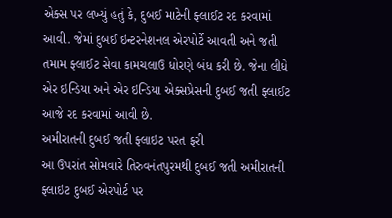એક્સ પર લખ્યું હતું કે, દુબઈ માટેની ફ્લાઈટ રદ કરવામાં આવી. જેમાં દુબઈ ઇન્ટરનેશનલ એરપોર્ટે આવતી અને જતી તમામ ફ્લાઈટ સેવા કામચલાઉ ધોરણે બંધ કરી છે. જેના લીધે એર ઇન્ડિયા અને એર ઇન્ડિયા એક્સપ્રેસની દુબઈ જતી ફ્લાઈટ આજે રદ કરવામાં આવી છે.
અમીરાતની દુબઈ જતી ફ્લાઇટ પરત ફરી
આ ઉપરાંત સોમવારે તિરુવનંતપુરમથી દુબઈ જતી અમીરાતની ફ્લાઇટ દુબઈ એરપોર્ટ પર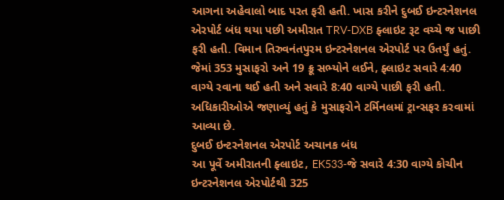આગના અહેવાલો બાદ પરત ફરી હતી. ખાસ કરીને દુબઈ ઇન્ટરનેશનલ એરપોર્ટ બંધ થયા પછી અમીરાત TRV-DXB ફ્લાઇટ રૂટ વચ્ચે જ પાછી ફરી હતી. વિમાન તિરુવનંતપુરમ ઇન્ટરનેશનલ એરપોર્ટ પર ઉતર્યું હતું. જેમાં 353 મુસાફરો અને 19 ક્રૂ સભ્યોને લઈને, ફ્લાઇટ સવારે 4:40 વાગ્યે રવાના થઈ હતી અને સવારે 8:40 વાગ્યે પાછી ફરી હતી. અધિકારીઓએ જણાવ્યું હતું કે મુસાફરોને ટર્મિનલમાં ટ્રાન્સફર કરવામાં આવ્યા છે.
દુબઈ ઇન્ટરનેશનલ એરપોર્ટ અચાનક બંધ
આ પૂર્વે અમીરાતની ફ્લાઇટ, EK533-જે સવારે 4:30 વાગ્યે કોચીન ઇન્ટરનેશનલ એરપોર્ટથી 325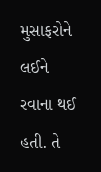મુસાફરોને લઈને રવાના થઈ હતી. તે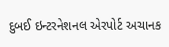દુબઈ ઇન્ટરનેશનલ એરપોર્ટ અચાનક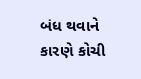બંધ થવાને કારણે કોચી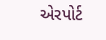એરપોર્ટ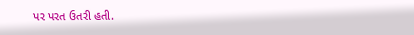પર પરત ઉતરી હતી.